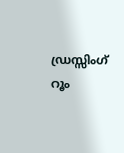ഡ്രസ്സിംഗ് റൂം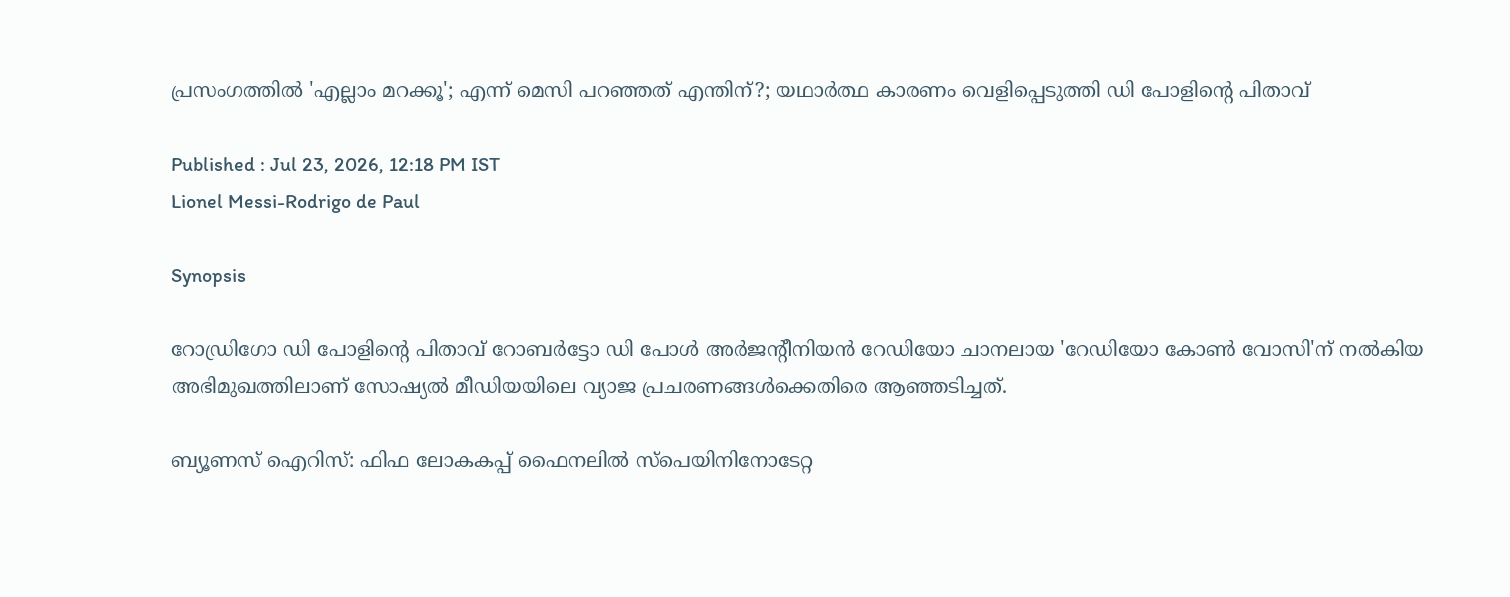പ്രസംഗത്തിൽ 'എല്ലാം മറക്കൂ'; എന്ന് മെസി പറഞ്ഞത് എന്തിന്?; യഥാർത്ഥ കാരണം വെളിപ്പെടുത്തി ഡി പോളിന്‍റെ പിതാവ്

Published : Jul 23, 2026, 12:18 PM IST
Lionel Messi-Rodrigo de Paul

Synopsis

റോഡ്രിഗോ ഡി പോളിന്‍റെ പിതാവ് റോബർട്ടോ ഡി പോൾ അർജന്‍റീനിയൻ റേഡിയോ ചാനലായ 'റേഡിയോ കോൺ വോസി'ന് നൽകിയ അഭിമുഖത്തിലാണ് സോഷ്യൽ മീഡിയയിലെ വ്യാജ പ്രചരണങ്ങൾക്കെതിരെ ആഞ്ഞടിച്ചത്.

ബ്യൂണസ് ഐറിസ്: ഫിഫ ലോകകപ്പ് ഫൈനലിൽ സ്പെയിനിനോടേറ്റ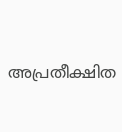അപ്രതീക്ഷിത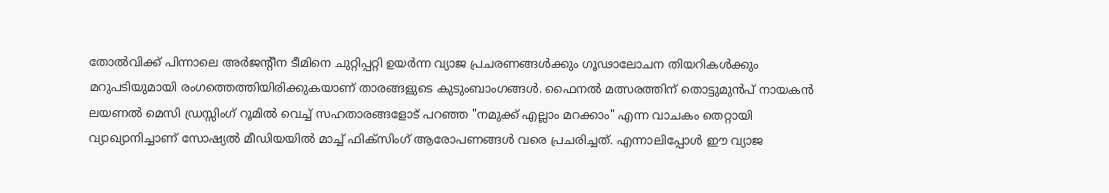തോൽവിക്ക് പിന്നാലെ അർജന്‍റീന ടീമിനെ ചുറ്റിപ്പറ്റി ഉയർന്ന വ്യാജ പ്രചരണങ്ങൾക്കും ഗൂഢാലോചന തിയറികൾക്കും മറുപടിയുമായി രംഗത്തെത്തിയിരിക്കുകയാണ് താരങ്ങളുടെ കുടുംബാംഗങ്ങൾ. ഫൈനൽ മത്സരത്തിന് തൊട്ടുമുൻപ് നായകൻ ലയണൽ മെസി ഡ്രസ്സിംഗ് റൂമിൽ വെച്ച് സഹതാരങ്ങളോട് പറഞ്ഞ "നമുക്ക് എല്ലാം മറക്കാം" എന്ന വാചകം തെറ്റായി വ്യാഖ്യാനിച്ചാണ് സോഷ്യൽ മീഡിയയിൽ മാച്ച് ഫിക്സിംഗ് ആരോപണങ്ങൾ വരെ പ്രചരിച്ചത്. എന്നാലിപ്പോൾ ഈ വ്യാജ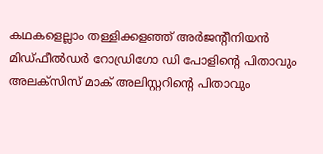കഥകളെല്ലാം തള്ളിക്കളഞ്ഞ് അർജന്‍റീനിയൻ മിഡ്‌ഫീൽഡർ റോഡ്രിഗോ ഡി പോളിന്റെ പിതാവും അലക്സിസ് മാക് അലിസ്റ്ററിന്‍റെ പിതാവും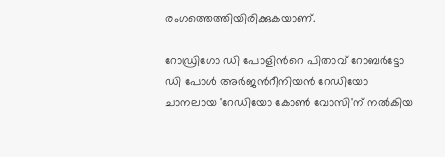രംഗത്തെത്തിയിരിക്കുകയാണ്.

റോഡ്രിഗോ ഡി പോളിന്‍റെ പിതാവ് റോബർട്ടോ ഡി പോൾ അർജന്‍റീനിയൻ റേഡിയോ ചാനലായ 'റേഡിയോ കോൺ വോസി'ന് നൽകിയ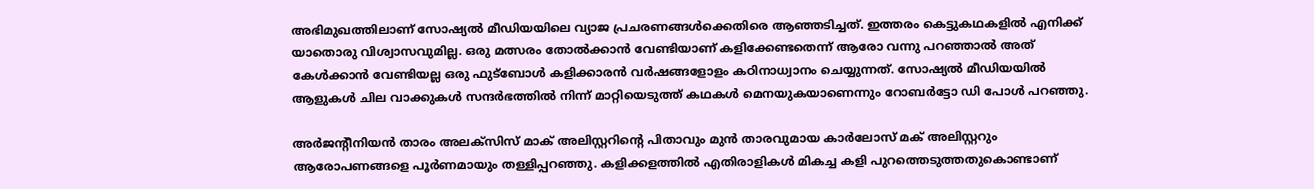അഭിമുഖത്തിലാണ് സോഷ്യൽ മീഡിയയിലെ വ്യാജ പ്രചരണങ്ങൾക്കെതിരെ ആഞ്ഞടിച്ചത്. ഇത്തരം കെട്ടുകഥകളിൽ എനിക്ക് യാതൊരു വിശ്വാസവുമില്ല. ഒരു മത്സരം തോൽക്കാൻ വേണ്ടിയാണ് കളിക്കേണ്ടതെന്ന് ആരോ വന്നു പറഞ്ഞാൽ അത് കേൾക്കാൻ വേണ്ടിയല്ല ഒരു ഫുട്ബോൾ കളിക്കാരൻ വർഷങ്ങളോളം കഠിനാധ്വാനം ചെയ്യുന്നത്. സോഷ്യൽ മീഡിയയിൽ ആളുകൾ ചില വാക്കുകൾ സന്ദർഭത്തിൽ നിന്ന് മാറ്റിയെടുത്ത് കഥകൾ മെനയുകയാണെന്നും റോബർട്ടോ ഡി പോൾ പറഞ്ഞു.

അർജന്റീനിയൻ താരം അലക്സിസ് മാക് അലിസ്റ്ററിന്‍റെ പിതാവും മുൻ താരവുമായ കാര്‍ലോസ് മക് അലിസ്റ്ററും ആരോപണങ്ങളെ പൂർണമായും തള്ളിപ്പറഞ്ഞു. കളിക്കളത്തിൽ എതിരാളികൾ മികച്ച കളി പുറത്തെടുത്തതുകൊണ്ടാണ്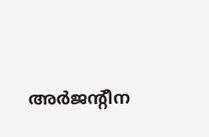അർജന്‍റീന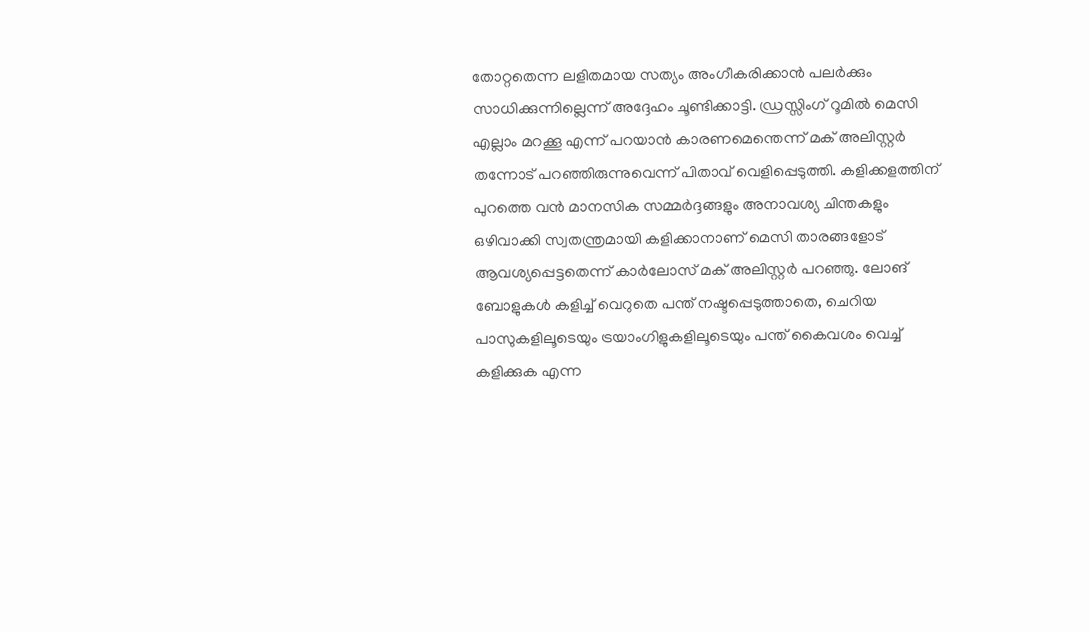തോറ്റതെന്ന ലളിതമായ സത്യം അംഗീകരിക്കാൻ പലർക്കും സാധിക്കുന്നില്ലെന്ന് അദ്ദേഹം ചൂണ്ടിക്കാട്ടി. ഡ്രസ്സിംഗ് റൂമിൽ മെസി എല്ലാം മറക്കൂ എന്ന് പറയാന്‍ കാരണമെന്തെന്ന് മക് അലിസ്റ്റര്‍ തന്നോട് പറഞ്ഞിരുന്നുവെന്ന് പിതാവ് വെളിപ്പെടുത്തി. കളിക്കളത്തിന് പുറത്തെ വൻ മാനസിക സമ്മർദ്ദങ്ങളും അനാവശ്യ ചിന്തകളും ഒഴിവാക്കി സ്വതന്ത്രമായി കളിക്കാനാണ് മെസി താരങ്ങളോട് ആവശ്യപ്പെട്ടതെന്ന് കാര്‍ലോസ് മക് അലിസ്റ്റര്‍ പറഞ്ഞു. ലോങ് ബോളുകൾ കളിച്ച് വെറുതെ പന്ത് നഷ്ടപ്പെടുത്താതെ, ചെറിയ പാസുകളിലൂടെയും ട്രയാംഗിളുകളിലൂടെയും പന്ത് കൈവശം വെച്ച് കളിക്കുക എന്ന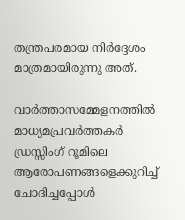തന്ത്രപരമായ നിർദ്ദേശം മാത്രമായിരുന്നു അത്.

വാർത്താസമ്മേളനത്തിൽ മാധ്യമപ്രവർത്തകർ ഡ്രസ്സിംഗ് റൂമിലെ ആരോപണങ്ങളെക്കുറിച്ച് ചോദിച്ചപ്പോൾ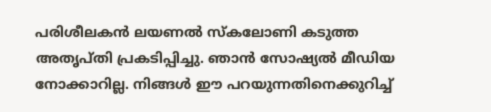പരിശീലകൻ ലയണൽ സ്കലോണി കടുത്ത അതൃപ്തി പ്രകടിപ്പിച്ചു. ഞാൻ സോഷ്യൽ മീഡിയ നോക്കാറില്ല. നിങ്ങൾ ഈ പറയുന്നതിനെക്കുറിച്ച്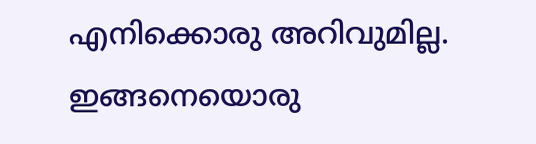എനിക്കൊരു അറിവുമില്ല. ഇങ്ങനെയൊരു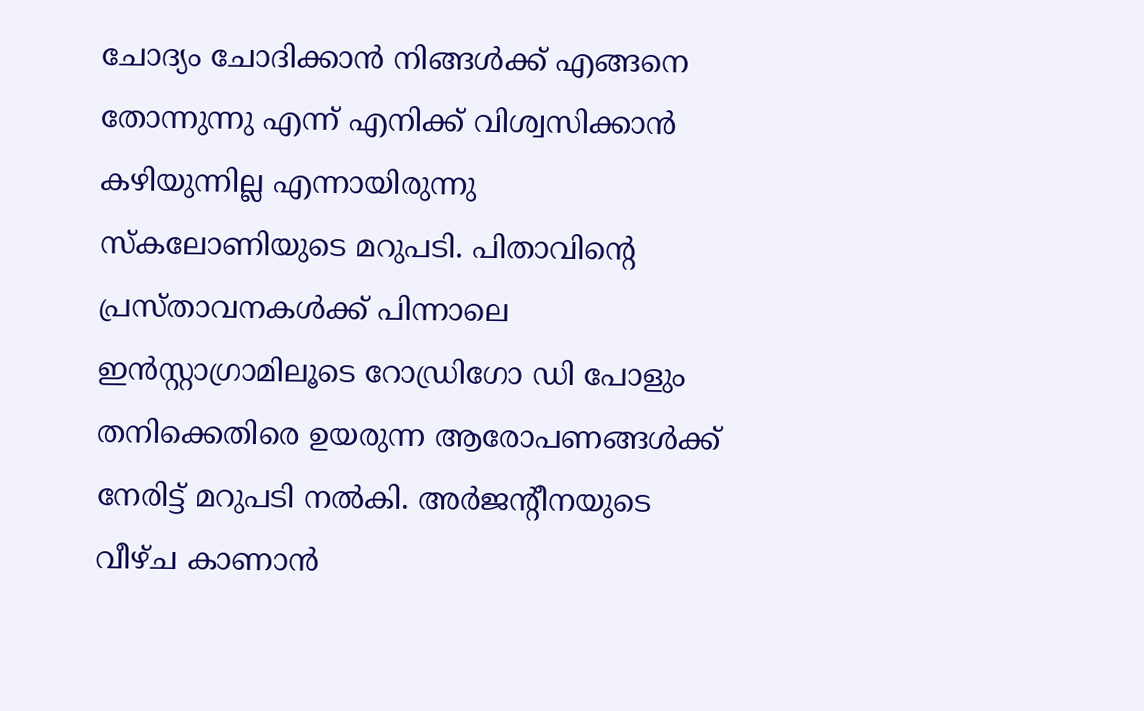ചോദ്യം ചോദിക്കാൻ നിങ്ങൾക്ക് എങ്ങനെ തോന്നുന്നു എന്ന് എനിക്ക് വിശ്വസിക്കാൻ കഴിയുന്നില്ല എന്നായിരുന്നു സ്കലോണിയുടെ മറുപടി. പിതാവിന്‍റെ പ്രസ്താവനകൾക്ക് പിന്നാലെ ഇൻസ്റ്റാഗ്രാമിലൂടെ റോഡ്രിഗോ ഡി പോളും തനിക്കെതിരെ ഉയരുന്ന ആരോപണങ്ങൾക്ക് നേരിട്ട് മറുപടി നൽകി. അര്‍ജന്‍റീനയുടെ വീഴ്ച കാണാൻ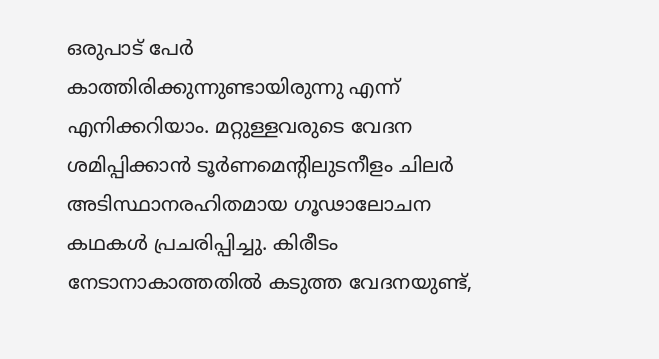ഒരുപാട് പേർ കാത്തിരിക്കുന്നുണ്ടായിരുന്നു എന്ന് എനിക്കറിയാം. മറ്റുള്ളവരുടെ വേദന ശമിപ്പിക്കാൻ ടൂർണമെന്‍റിലുടനീളം ചിലർ അടിസ്ഥാനരഹിതമായ ഗൂഢാലോചന കഥകൾ പ്രചരിപ്പിച്ചു. കിരീടം നേടാനാകാത്തതിൽ കടുത്ത വേദനയുണ്ട്,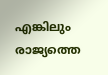എങ്കിലും രാജ്യത്തെ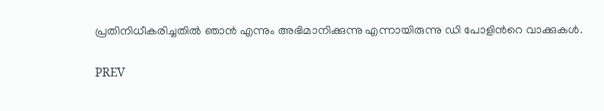പ്രതിനിധീകരിച്ചതിൽ ഞാൻ എന്നും അഭിമാനിക്കുന്നു എന്നായിരുന്നു ഡി പോളിന്‍റെ വാക്കുകള്‍.

PREV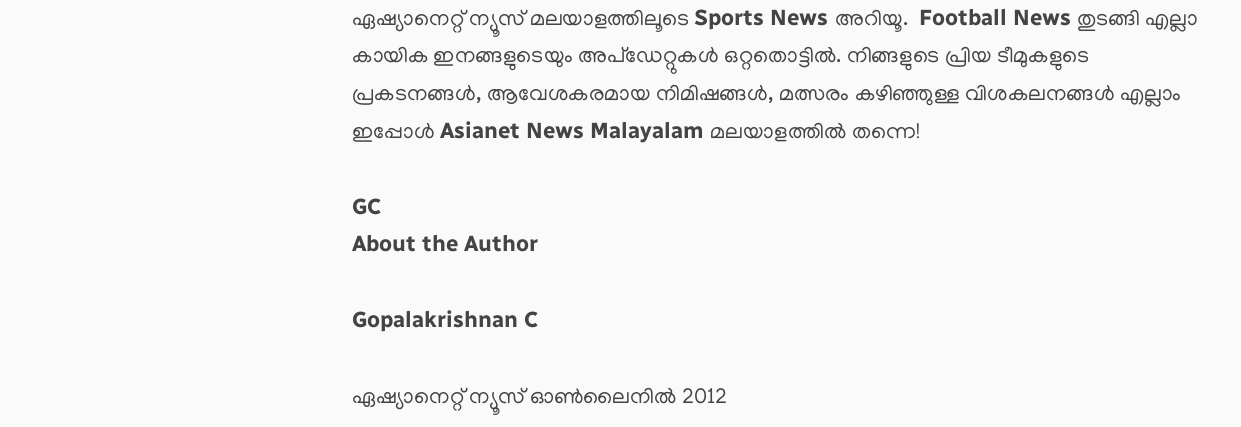ഏഷ്യാനെറ്റ് ന്യൂസ് മലയാളത്തിലൂടെ Sports News അറിയൂ.  Football News തുടങ്ങി എല്ലാ കായിക ഇനങ്ങളുടെയും അപ്‌ഡേറ്റുകൾ ഒറ്റതൊട്ടിൽ. നിങ്ങളുടെ പ്രിയ ടീമുകളുടെ പ്രകടനങ്ങൾ, ആവേശകരമായ നിമിഷങ്ങൾ, മത്സരം കഴിഞ്ഞുള്ള വിശകലനങ്ങൾ എല്ലാം ഇപ്പോൾ Asianet News Malayalam മലയാളത്തിൽ തന്നെ!

GC
About the Author

Gopalakrishnan C

ഏഷ്യാനെറ്റ് ന്യൂസ് ഓണ്‍ലൈനില്‍ 2012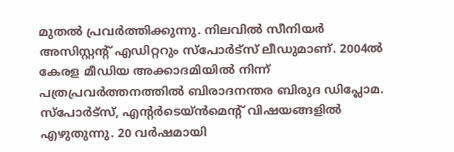മുതല്‍ പ്രവര്‍ത്തിക്കുന്നു. നിലവില്‍ സീനിയര്‍ അസിസ്റ്റന്‍റ് എഡിറ്ററും സ്പോർട്സ് ലീഡുമാണ്. 2004ൽ കേരള മീഡിയ അക്കാദമിയില്‍ നിന്ന് പത്രപ്രവര്‍ത്തനത്തില്‍ ബിരാദനന്തര ബിരുദ ഡിപ്ലോമ. സ്പോര്‍ട്സ്, എന്‍റര്‍ടെയ്ൻമെന്‍റ് വിഷയങ്ങളില്‍ എഴുതുന്നു. 20 വര്‍ഷമായി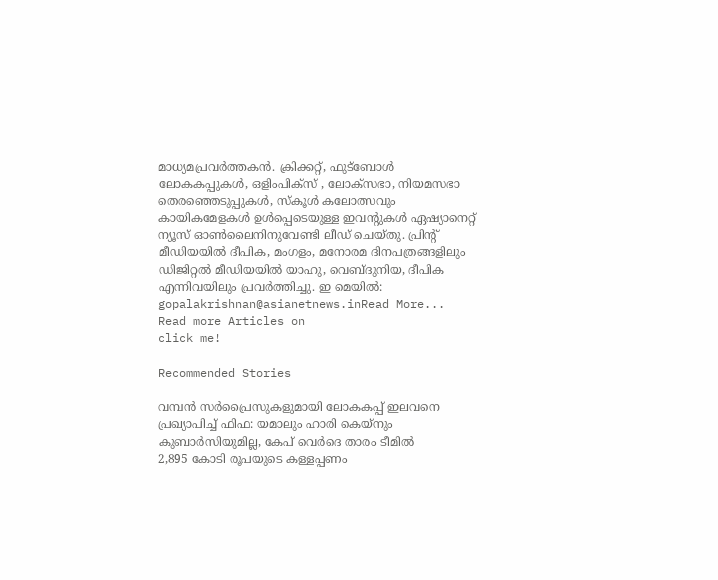മാധ്യമപ്രവര്‍ത്തകൻ. ക്രിക്കറ്റ്, ഫുട്ബോള്‍ ലോകകപ്പുകൾ, ഒളിംപിക്സ് , ലോക്സഭാ, നിയമസഭാ തെരഞ്ഞെടുപ്പുകള്‍, സ്കൂള്‍ കലോത്സവും കായികമേളകള്‍ ഉള്‍പ്പെടെയുള്ള ഇവന്‍റുകള്‍ ഏഷ്യാനെറ്റ് ന്യൂസ് ഓണ്‍ലൈനിനുവേണ്ടി ലീഡ് ചെയ്തു. പ്രിന്‍റ് മീഡിയയില്‍ ദീപിക, മംഗളം, മനോരമ ദിനപത്രങ്ങളിലും ഡിജിറ്റൽ മീഡിയയില്‍ യാഹു, വെബ്ദുനിയ, ദീപിക എന്നിവയിലും പ്രവര്‍ത്തിച്ചു. ഇ മെയില്‍: gopalakrishnan@asianetnews.inRead More...
Read more Articles on
click me!

Recommended Stories

വമ്പൻ സർപ്രൈസുകളുമായി ലോകകപ്പ് ഇലവനെ പ്രഖ്യാപിച്ച് ഫിഫ: യമാലും ഹാരി കെയ്നും കുബാര്‍സിയുമില്ല, കേപ് വെർദെ താരം ടീമിൽ
2,895 കോടി രൂപയുടെ കള്ളപ്പണം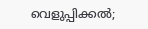വെളുപ്പിക്കൽ;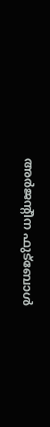അർജന്‍റീന ഫുട്ബോൾ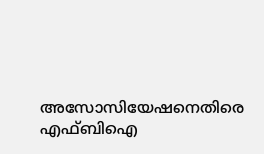അസോസിയേഷനെതിരെ എഫ്ബിഐ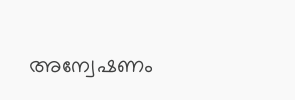അന്വേഷണം